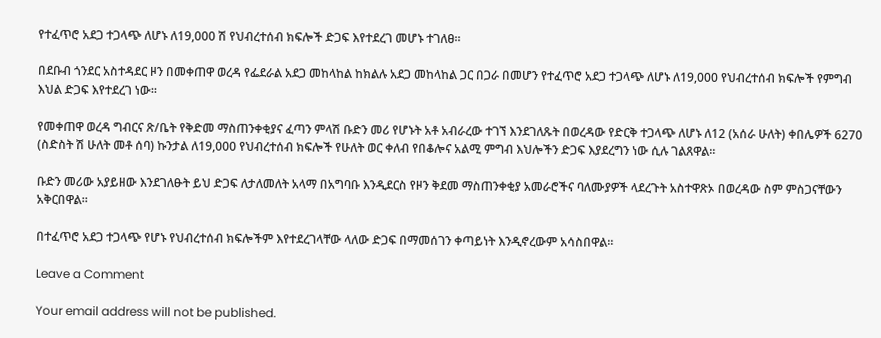የተፈጥሮ አደጋ ተጋላጭ ለሆኑ ለ19,000 ሽ የህብረተሰብ ክፍሎች ድጋፍ እየተደረገ መሆኑ ተገለፀ።

በደቡብ ጎንደር አስተዳደር ዞን በመቀጠዋ ወረዳ የፌደራል አደጋ መከላከል ከክልሉ አደጋ መከላከል ጋር በጋራ በመሆን የተፈጥሮ አደጋ ተጋላጭ ለሆኑ ለ19,000 የህብረተሰብ ክፍሎች የምግብ እህል ድጋፍ እየተደረገ ነው።

የመቀጠዋ ወረዳ ግብርና ጽ/ቤት የቅድመ ማስጠንቀቂያና ፈጣን ምላሽ ቡድን መሪ የሆኑት አቶ አብራረው ተገኘ እንደገለጹት በወረዳው የድርቅ ተጋላጭ ለሆኑ ለ12 (አሰራ ሁለት) ቀበሌዎች 6270 (ስድስት ሽ ሁለት መቶ ሰባ) ኩንታል ለ19,000 የህብረተሰብ ክፍሎች የሁለት ወር ቀለብ የበቆሎና አልሚ ምግብ እህሎችን ድጋፍ እያደረግን ነው ሲሉ ገልጸዋል።

ቡድን መሪው አያይዘው እንደገለፁት ይህ ድጋፍ ለታለመለት አላማ በአግባቡ እንዲደርስ የዞን ቅደመ ማስጠንቀቂያ አመራሮችና ባለሙያዎች ላደረጉት አስተዋጽኦ በወረዳው ስም ምስጋናቸውን አቅርበዋል።

በተፈጥሮ አደጋ ተጋላጭ የሆኑ የህብረተሰብ ክፍሎችም እየተደረገላቸው ላለው ድጋፍ በማመሰገን ቀጣይነት እንዲኖረውም አሳስበዋል።

Leave a Comment

Your email address will not be published.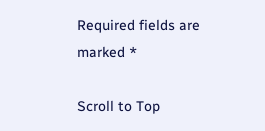Required fields are marked *

Scroll to Top